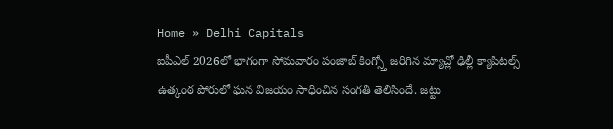Home » Delhi Capitals
ఐపీఎల్ 2026లో భాగంగా సోమవారం పంజాబ్ కింగ్స్తో జరిగిన మ్యాచ్లో ఢిల్లీ క్యాపిటల్స్ ఉత్కంఠ పోరులో ఘన విజయం సాధించిన సంగతి తెలిసిందే. జట్టు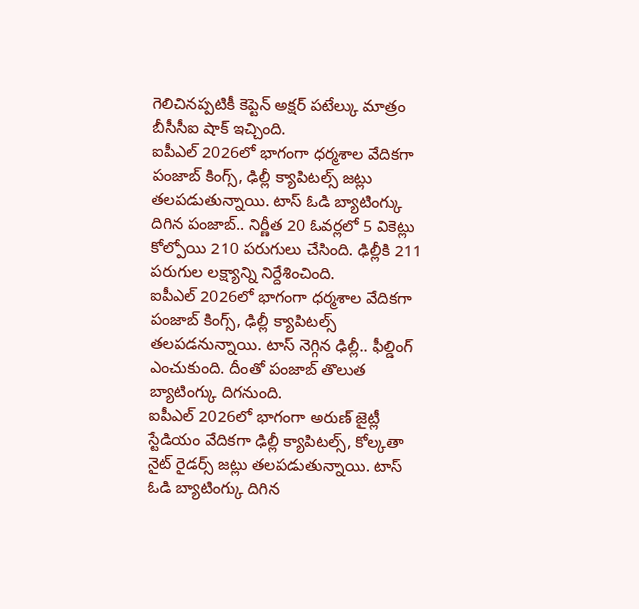గెలిచినప్పటికీ కెప్టెన్ అక్షర్ పటేల్కు మాత్రం బీసీసీఐ షాక్ ఇచ్చింది.
ఐపీఎల్ 2026లో భాగంగా ధర్మశాల వేదికగా పంజాబ్ కింగ్స్, ఢిల్లీ క్యాపిటల్స్ జట్లు తలపడుతున్నాయి. టాస్ ఓడి బ్యాటింగ్కు దిగిన పంజాబ్.. నిర్ణీత 20 ఓవర్లలో 5 వికెట్లు కోల్పోయి 210 పరుగులు చేసింది. ఢిల్లీకి 211 పరుగుల లక్ష్యాన్ని నిర్దేశించింది.
ఐపీఎల్ 2026లో భాగంగా ధర్మశాల వేదికగా పంజాబ్ కింగ్స్, ఢిల్లీ క్యాపిటల్స్ తలపడనున్నాయి. టాస్ నెగ్గిన ఢిల్లీ.. ఫీల్డింగ్ ఎంచుకుంది. దీంతో పంజాబ్ తొలుత బ్యాటింగ్కు దిగనుంది.
ఐపీఎల్ 2026లో భాగంగా అరుణ్ జైట్లీ స్టేడియం వేదికగా ఢిల్లీ క్యాపిటల్స్, కోల్కతా నైట్ రైడర్స్ జట్లు తలపడుతున్నాయి. టాస్ ఓడి బ్యాటింగ్కు దిగిన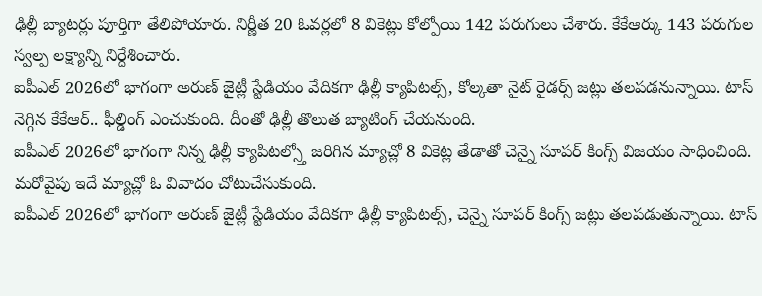ఢిల్లీ బ్యాటర్లు పూర్తిగా తేలిపోయారు. నిర్ణీత 20 ఓవర్లలో 8 వికెట్లు కోల్పోయి 142 పరుగులు చేశారు. కేకేఆర్కు 143 పరుగుల స్వల్ప లక్ష్యాన్ని నిర్దేశించారు.
ఐపీఎల్ 2026లో భాగంగా అరుణ్ జైట్లీ స్టేడియం వేదికగా ఢిల్లీ క్యాపిటల్స్, కోల్కతా నైట్ రైడర్స్ జట్లు తలపడనున్నాయి. టాస్ నెగ్గిన కేకేఆర్.. ఫీల్డింగ్ ఎంచుకుంది. దీంతో ఢిల్లీ తొలుత బ్యాటింగ్ చేయనుంది.
ఐపీఎల్ 2026లో భాగంగా నిన్న ఢిల్లీ క్యాపిటల్స్తో జరిగిన మ్యాచ్లో 8 వికెట్ల తేడాతో చెన్నై సూపర్ కింగ్స్ విజయం సాధించింది. మరోవైపు ఇదే మ్యాచ్లో ఓ వివాదం చోటుచేసుకుంది.
ఐపీఎల్ 2026లో భాగంగా అరుణ్ జైట్లీ స్టేడియం వేదికగా ఢిల్లీ క్యాపిటల్స్, చెన్నై సూపర్ కింగ్స్ జట్లు తలపడుతున్నాయి. టాస్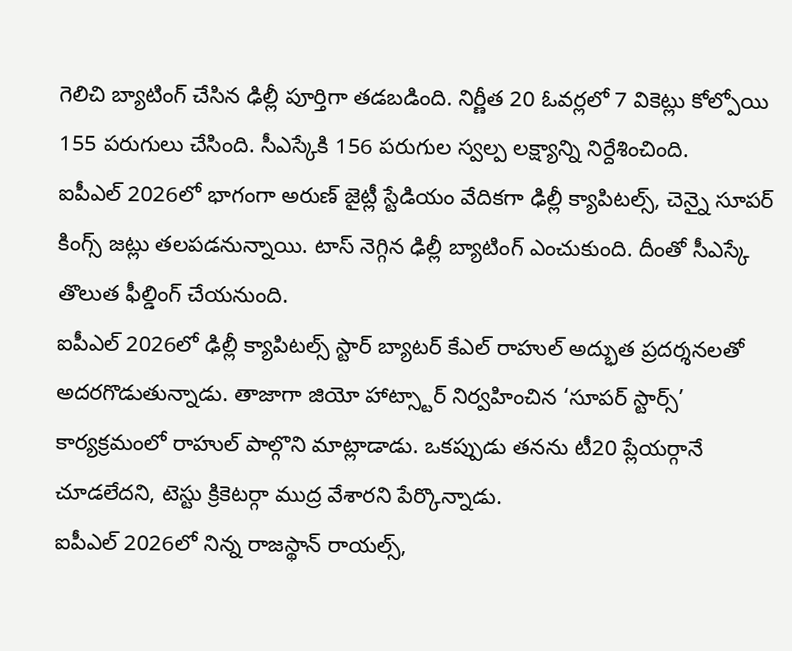గెలిచి బ్యాటింగ్ చేసిన ఢిల్లీ పూర్తిగా తడబడింది. నిర్ణీత 20 ఓవర్లలో 7 వికెట్లు కోల్పోయి 155 పరుగులు చేసింది. సీఎస్కేకి 156 పరుగుల స్వల్ప లక్ష్యాన్ని నిర్దేశించింది.
ఐపీఎల్ 2026లో భాగంగా అరుణ్ జైట్లీ స్టేడియం వేదికగా ఢిల్లీ క్యాపిటల్స్, చెన్నై సూపర్ కింగ్స్ జట్లు తలపడనున్నాయి. టాస్ నెగ్గిన ఢిల్లీ బ్యాటింగ్ ఎంచుకుంది. దీంతో సీఎస్కే తొలుత ఫీల్డింగ్ చేయనుంది.
ఐపీఎల్ 2026లో ఢిల్లీ క్యాపిటల్స్ స్టార్ బ్యాటర్ కేఎల్ రాహుల్ అద్భుత ప్రదర్శనలతో అదరగొడుతున్నాడు. తాజాగా జియో హాట్స్టార్ నిర్వహించిన ‘సూపర్ స్టార్స్’ కార్యక్రమంలో రాహుల్ పాల్గొని మాట్లాడాడు. ఒకప్పుడు తనను టీ20 ప్లేయర్గానే చూడలేదని, టెస్టు క్రికెటర్గా ముద్ర వేశారని పేర్కొన్నాడు.
ఐపీఎల్ 2026లో నిన్న రాజస్థాన్ రాయల్స్,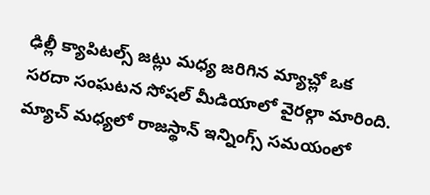ఢిల్లీ క్యాపిటల్స్ జట్లు మధ్య జరిగిన మ్యాచ్లో ఒక సరదా సంఘటన సోషల్ మీడియాలో వైరల్గా మారింది. మ్యాచ్ మధ్యలో రాజస్థాన్ ఇన్నింగ్స్ సమయంలో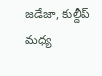జడేజా, కుల్దీప్ మధ్య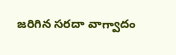జరిగిన సరదా వాగ్వాదం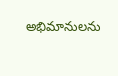అభిమానులను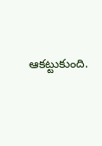ఆకట్టుకుంది.